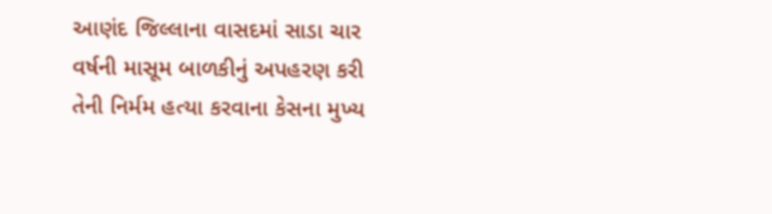આણંદ જિલ્લાના વાસદમાં સાડા ચાર વર્ષની માસૂમ બાળકીનું અપહરણ કરી તેની નિર્મમ હત્યા કરવાના કેસના મુખ્ય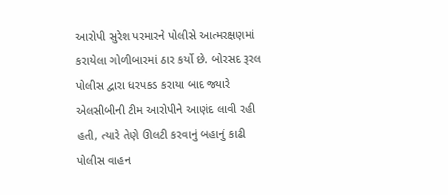આરોપી સુરેશ પરમારને પોલીસે આત્મરક્ષણમાં કરાયેલા ગોળીબારમાં ઠાર કર્યો છે. બોરસદ રૂરલ પોલીસ દ્વારા ધરપકડ કરાયા બાદ જ્યારે એલસીબીની ટીમ આરોપીને આણંદ લાવી રહી હતી, ત્યારે તેણે ઊલટી કરવાનું બહાનું કાઢી પોલીસ વાહન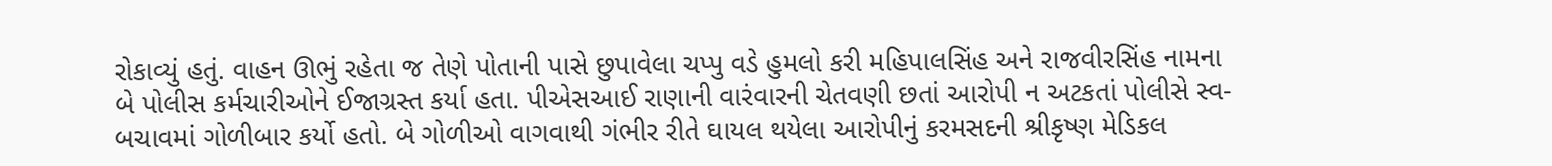રોકાવ્યું હતું. વાહન ઊભું રહેતા જ તેણે પોતાની પાસે છુપાવેલા ચપ્પુ વડે હુમલો કરી મહિપાલસિંહ અને રાજવીરસિંહ નામના બે પોલીસ કર્મચારીઓને ઈજાગ્રસ્ત કર્યા હતા. પીએસઆઈ રાણાની વારંવારની ચેતવણી છતાં આરોપી ન અટકતાં પોલીસે સ્વ-બચાવમાં ગોળીબાર કર્યો હતો. બે ગોળીઓ વાગવાથી ગંભીર રીતે ઘાયલ થયેલા આરોપીનું કરમસદની શ્રીકૃષ્ણ મેડિકલ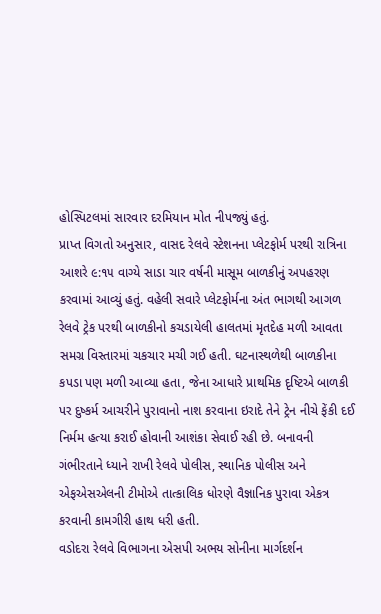હોસ્પિટલમાં સારવાર દરમિયાન મોત નીપજ્યું હતું.
પ્રાપ્ત વિગતો અનુસાર, વાસદ રેલવે સ્ટેશનના પ્લેટફોર્મ પરથી રાત્રિના આશરે ૯:૧૫ વાગ્યે સાડા ચાર વર્ષની માસૂમ બાળકીનું અપહરણ કરવામાં આવ્યું હતું. વહેલી સવારે પ્લેટફોર્મના અંત ભાગથી આગળ રેલવે ટ્રેક પરથી બાળકીનો કચડાયેલી હાલતમાં મૃતદેહ મળી આવતા સમગ્ર વિસ્તારમાં ચકચાર મચી ગઈ હતી. ઘટનાસ્થળેથી બાળકીના કપડા પણ મળી આવ્યા હતા, જેના આધારે પ્રાથમિક દૃષ્ટિએ બાળકી પર દુષ્કર્મ આચરીને પુરાવાનો નાશ કરવાના ઇરાદે તેને ટ્રેન નીચે ફેંકી દઈ નિર્મમ હત્યા કરાઈ હોવાની આશંકા સેવાઈ રહી છે. બનાવની ગંભીરતાને ધ્યાને રાખી રેલવે પોલીસ, સ્થાનિક પોલીસ અને એફએસએલની ટીમોએ તાત્કાલિક ધોરણે વૈજ્ઞાનિક પુરાવા એકત્ર કરવાની કામગીરી હાથ ધરી હતી.
વડોદરા રેલવે વિભાગના એસપી અભય સોનીના માર્ગદર્શન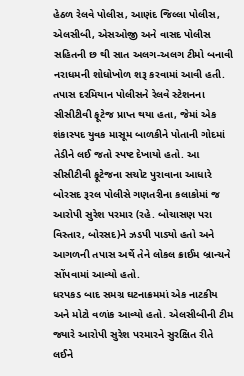હેઠળ રેલવે પોલીસ, આણંદ જિલ્લા પોલીસ, એલસીબી, એસઓજી અને વાસદ પોલીસ સહિતની છ થી સાત અલગ-અલગ ટીમો બનાવી નરાધમની શોધોખોળ શરૂ કરવામાં આવી હતી. તપાસ દરમિયાન પોલીસને રેલવે સ્ટેશનના સીસીટીવી ફૂટેજ પ્રાપ્ત થયા હતા, જેમાં એક શંકાસ્પદ યુવક માસૂમ બાળકીને પોતાની ગોદમાં તેડીને લઈ જતો સ્પષ્ટ દેખાયો હતો. આ સીસીટીવી ફૂટેજના સચોટ પુરાવાના આધારે બોરસદ રૂરલ પોલીસે ગણતરીના કલાકોમાં જ આરોપી સુરેશ પરમાર (રહે. બોચાસણ પરા વિસ્તાર, બોરસદ)ને ઝડપી પાડ્યો હતો અને આગળની તપાસ અર્થે તેને લોકલ ક્રાઈમ બ્રાન્ચને સોંપવામાં આવ્યો હતો.
ધરપકડ બાદ સમગ્ર ઘટનાક્રમમાં એક નાટકીય અને મોટો વળાંક આવ્યો હતો. એલસીબીની ટીમ જ્યારે આરોપી સુરેશ પરમારને સુરક્ષિત રીતે લઈને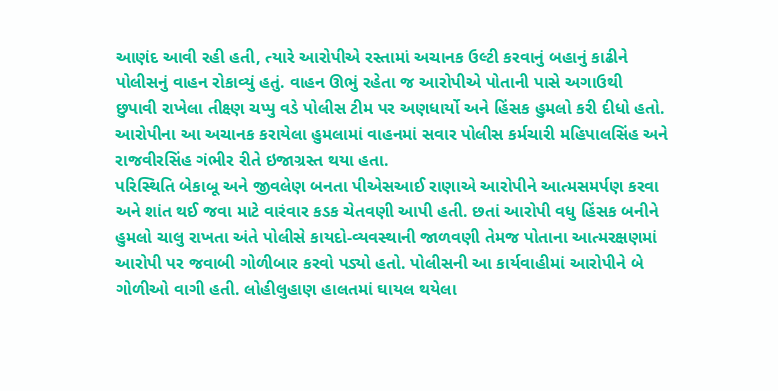આણંદ આવી રહી હતી, ત્યારે આરોપીએ રસ્તામાં અચાનક ઉલ્ટી કરવાનું બહાનું કાઢીને પોલીસનું વાહન રોકાવ્યું હતું. વાહન ઊભું રહેતા જ આરોપીએ પોતાની પાસે અગાઉથી છુપાવી રાખેલા તીક્ષ્ણ ચપ્પુ વડે પોલીસ ટીમ પર અણધાર્યો અને હિંસક હુમલો કરી દીધો હતો. આરોપીના આ અચાનક કરાયેલા હુમલામાં વાહનમાં સવાર પોલીસ કર્મચારી મહિપાલસિંહ અને રાજવીરસિંહ ગંભીર રીતે ઇજાગ્રસ્ત થયા હતા.
પરિસ્થિતિ બેકાબૂ અને જીવલેણ બનતા પીએસઆઈ રાણાએ આરોપીને આત્મસમર્પણ કરવા અને શાંત થઈ જવા માટે વારંવાર કડક ચેતવણી આપી હતી. છતાં આરોપી વધુ હિંસક બનીને હુમલો ચાલુ રાખતા અંતે પોલીસે કાયદો-વ્યવસ્થાની જાળવણી તેમજ પોતાના આત્મરક્ષણમાં આરોપી પર જવાબી ગોળીબાર કરવો પડ્યો હતો. પોલીસની આ કાર્યવાહીમાં આરોપીને બે ગોળીઓ વાગી હતી. લોહીલુહાણ હાલતમાં ઘાયલ થયેલા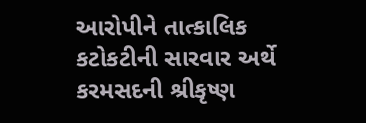આરોપીને તાત્કાલિક કટોકટીની સારવાર અર્થે કરમસદની શ્રીકૃષ્ણ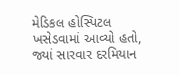મેડિકલ હોસ્પિટલ ખસેડવામાં આવ્યો હતો, જ્યાં સારવાર દરમિયાન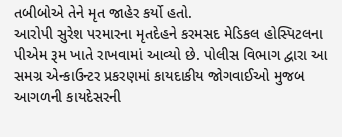તબીબોએ તેને મૃત જાહેર કર્યો હતો.
આરોપી સુરેશ પરમારના મૃતદેહને કરમસદ મેડિકલ હોસ્પિટલના પીએમ રૂમ ખાતે રાખવામાં આવ્યો છે. પોલીસ વિભાગ દ્વારા આ સમગ્ર એન્કાઉન્ટર પ્રકરણમાં કાયદાકીય જોગવાઈઓ મુજબ આગળની કાયદેસરની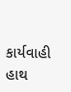કાર્યવાહી હાથ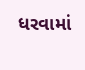ધરવામાં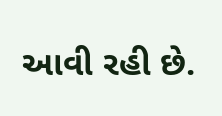આવી રહી છે.